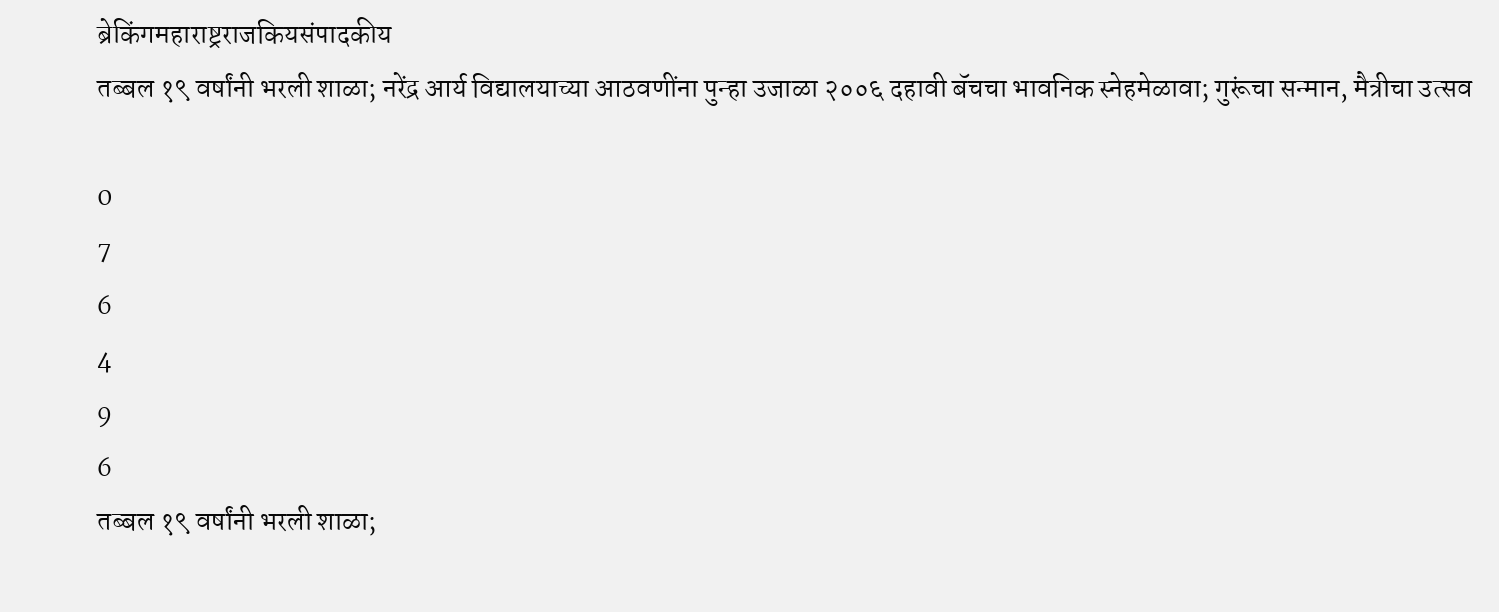ब्रेकिंगमहाराष्ट्रराजकियसंपादकीय
तब्बल १९ वर्षांनी भरली शाळा; नरेंद्र आर्य विद्यालयाच्या आठवणींना पुन्हा उजाळा २००६ दहावी बॅचचा भावनिक स्नेहमेळावा; गुरूंचा सन्मान, मैत्रीचा उत्सव

0
7
6
4
9
6
तब्बल १९ वर्षांनी भरली शाळा;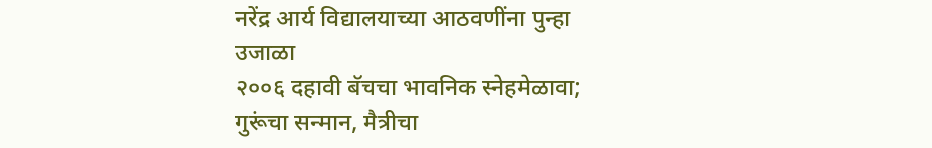नरेंद्र आर्य विद्यालयाच्या आठवणींना पुन्हा उजाळा
२००६ दहावी बॅचचा भावनिक स्नेहमेळावा; गुरूंचा सन्मान, मैत्रीचा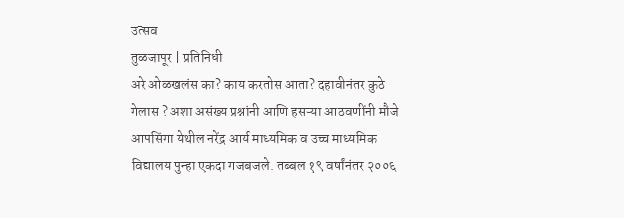उत्सव
तुळजापूर | प्रतिनिधी
अरे ओळखलंस का? काय करतोस आता? दहावीनंतर कुठे गेलास ? अशा असंख्य प्रश्नांनी आणि हसऱ्या आठवणींनी मौजे आपसिंगा येथील नरेंद्र आर्य माध्यमिक व उच्च माध्यमिक विद्यालय पुन्हा एकदा गजबजले. तब्बल १९ वर्षांनंतर २००६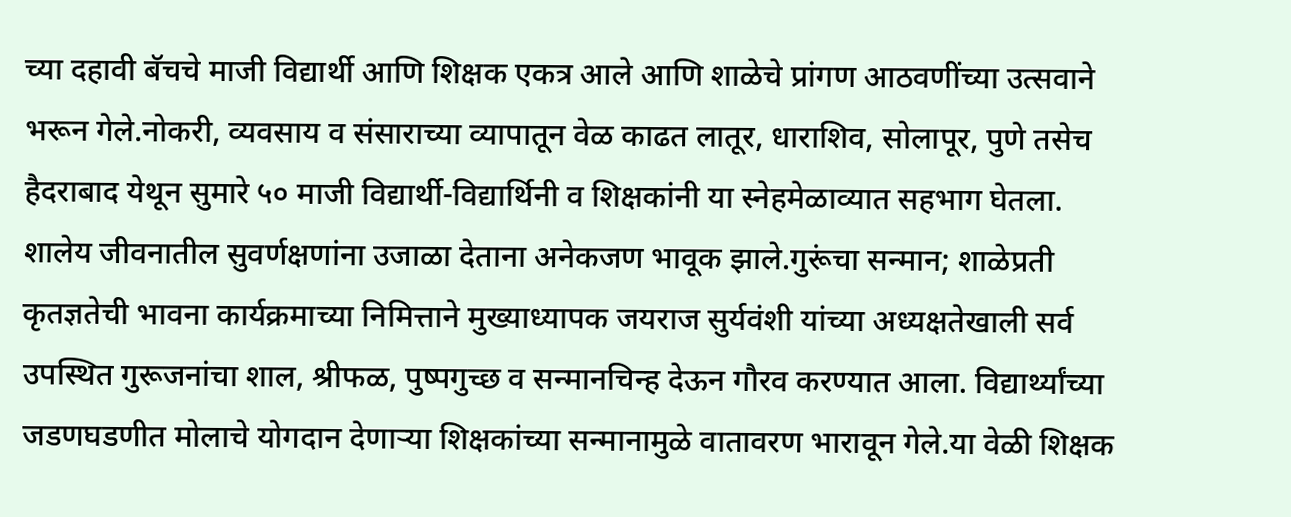च्या दहावी बॅचचे माजी विद्यार्थी आणि शिक्षक एकत्र आले आणि शाळेचे प्रांगण आठवणींच्या उत्सवाने भरून गेले.नोकरी, व्यवसाय व संसाराच्या व्यापातून वेळ काढत लातूर, धाराशिव, सोलापूर, पुणे तसेच हैदराबाद येथून सुमारे ५० माजी विद्यार्थी-विद्यार्थिनी व शिक्षकांनी या स्नेहमेळाव्यात सहभाग घेतला. शालेय जीवनातील सुवर्णक्षणांना उजाळा देताना अनेकजण भावूक झाले.गुरूंचा सन्मान; शाळेप्रती कृतज्ञतेची भावना कार्यक्रमाच्या निमित्ताने मुख्याध्यापक जयराज सुर्यवंशी यांच्या अध्यक्षतेखाली सर्व उपस्थित गुरूजनांचा शाल, श्रीफळ, पुष्पगुच्छ व सन्मानचिन्ह देऊन गौरव करण्यात आला. विद्यार्थ्यांच्या जडणघडणीत मोलाचे योगदान देणाऱ्या शिक्षकांच्या सन्मानामुळे वातावरण भारावून गेले.या वेळी शिक्षक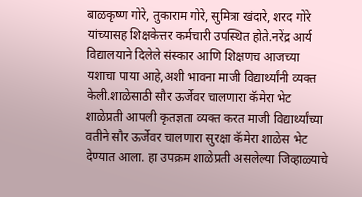बाळकृष्ण गोरे, तुकाराम गोरे, सुमित्रा खंदारे, शरद गोरे यांच्यासह शिक्षकेत्तर कर्मचारी उपस्थित होते.नरेंद्र आर्य विद्यालयाने दिलेले संस्कार आणि शिक्षणच आजच्या यशाचा पाया आहे,अशी भावना माजी विद्यार्थ्यांनी व्यक्त केली.शाळेसाठी सौर ऊर्जेवर चालणारा कॅमेरा भेट शाळेप्रती आपली कृतज्ञता व्यक्त करत माजी विद्यार्थ्यांच्या वतीने सौर ऊर्जेवर चालणारा सुरक्षा कॅमेरा शाळेस भेट देण्यात आला. हा उपक्रम शाळेप्रती असलेल्या जिव्हाळ्याचे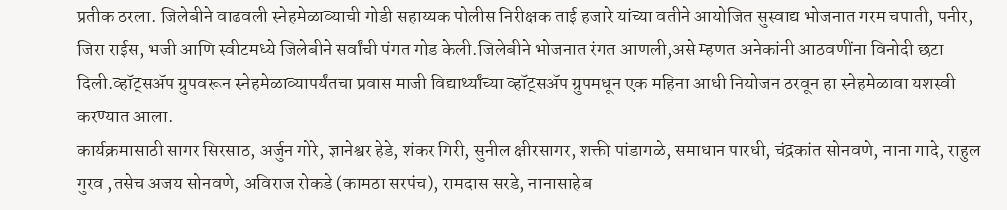प्रतीक ठरला. जिलेबीने वाढवली स्नेहमेळाव्याची गोडी सहाय्यक पोलीस निरीक्षक ताई हजारे यांच्या वतीने आयोजित सुस्वाद्य भोजनात गरम चपाती, पनीर, जिरा राईस, भजी आणि स्वीटमध्ये जिलेबीने सर्वांची पंगत गोड केली.जिलेबीने भोजनात रंगत आणली,असे म्हणत अनेकांनी आठवणींना विनोदी छटा दिली.व्हॉट्सॲप ग्रुपवरून स्नेहमेळाव्यापर्यंतचा प्रवास माजी विद्यार्थ्यांच्या व्हॉट्सॲप ग्रुपमधून एक महिना आधी नियोजन ठरवून हा स्नेहमेळावा यशस्वी करण्यात आला.
कार्यक्रमासाठी सागर सिरसाठ, अर्जुन गोरे, ज्ञानेश्वर हेडे, शंकर गिरी, सुनील क्षीरसागर, शक्ती पांडागळे, समाधान पारधी, चंद्रकांत सोनवणे, नाना गादे, राहुल गुरव ,तसेच अजय सोनवणे, अविराज रोकडे (कामठा सरपंच), रामदास सरडे, नानासाहेब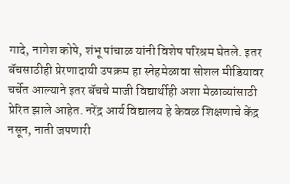गादे, नागेश कोपे, शंभू पांचाळ यांनी विशेष परिश्रम घेतले. इतर बॅचसाठीही प्रेरणादायी उपक्रम हा स्नेहमेळावा सोशल मीडियावर चर्चेत आल्याने इतर बॅचचे माजी विद्यार्थीही अशा मेळाव्यांसाठी प्रेरित झाले आहेत. नरेंद्र आर्य विद्यालय हे केवळ शिक्षणाचे केंद्र नसून, नाती जपणारी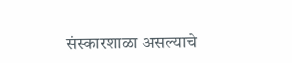संस्कारशाळा असल्याचे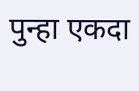पुन्हा एकदा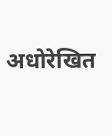अधोरेखित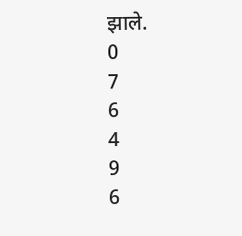झाले.
0
7
6
4
9
6